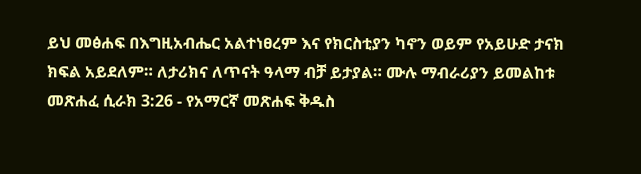ይህ መፅሐፍ በእግዚአብሔር አልተነፀረም እና የክርስቲያን ካኖን ወይም የአይሁድ ታናክ ክፍል አይደለም። ለታሪክና ለጥናት ዓላማ ብቻ ይታያል። ሙሉ ማብራሪያን ይመልከቱ መጽሐፈ ሲራክ 3:26 - የአማርኛ መጽሐፍ ቅዱስ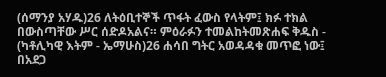(ሰማንያ አሃዱ)26 ለትዕቢተኞች ጥፋት ፈውስ የላትም፤ ክፉ ተክል በውስጣቸው ሥር ሰድዶአልና። ምዕራፉን ተመልከትመጽሐፍ ቅዱስ - (ካቶሊካዊ እትም - ኤማሁስ)26 ሐሳበ ግትር አወዳዳቁ መጥፎ ነው፤ በአደጋ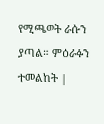የሚጫወት ራሱን ያጣል። ምዕራፉን ተመልከት |